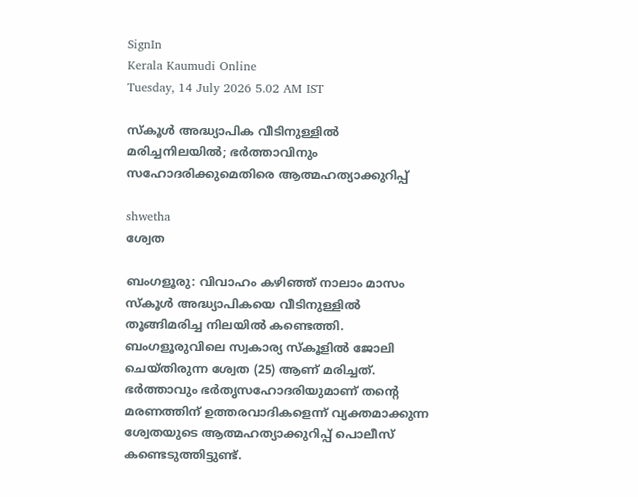SignIn
Kerala Kaumudi Online
Tuesday, 14 July 2026 5.02 AM IST

സ്‌കൂൾ അദ്ധ്യാപിക വീടിനുള്ളിൽ മരിച്ചനിലയിൽ; ഭർത്താവിനും സഹോദരിക്കുമെതിരെ ആത്മഹത്യാക്കുറിപ്പ്

shwetha
ശ്വേത

ബംഗളൂരു: വിവാഹം കഴിഞ്ഞ് നാലാം മാസം സ്‌കൂൾ അദ്ധ്യാപികയെ വീടിനുള്ളിൽ തൂങ്ങിമരിച്ച നിലയിൽ കണ്ടെത്തി. ബംഗളൂരുവിലെ സ്വകാര്യ സ്‌കൂളിൽ ജോലി ചെയ്തിരുന്ന ശ്വേത (25) ആണ് മരിച്ചത്. ഭർത്താവും ഭർതൃസഹോദരിയുമാണ് തന്റെ മരണത്തിന് ഉത്തരവാദികളെന്ന് വ്യക്തമാക്കുന്ന ശ്വേതയുടെ ആത്മഹത്യാക്കുറിപ്പ് പൊലീസ് കണ്ടെടുത്തിട്ടുണ്ട്.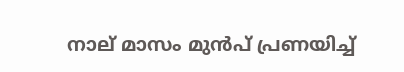നാല് മാസം മുൻപ് പ്രണയിച്ച്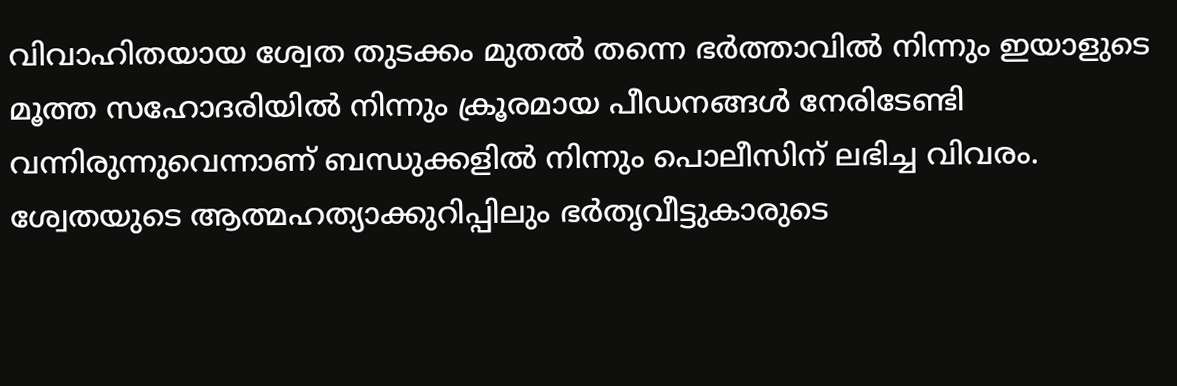വിവാഹിതയായ ശ്വേത തുടക്കം മുതൽ തന്നെ ഭർത്താവിൽ നിന്നും ഇയാളുടെ മൂത്ത സഹോദരിയിൽ നിന്നും ക്രൂരമായ പീഡനങ്ങൾ നേരിടേണ്ടി വന്നിരുന്നുവെന്നാണ് ബന്ധുക്കളിൽ നിന്നും പൊലീസിന് ലഭിച്ച വിവരം. ശ്വേതയുടെ ആത്മഹത്യാക്കുറിപ്പിലും ഭർതൃവീട്ടുകാരുടെ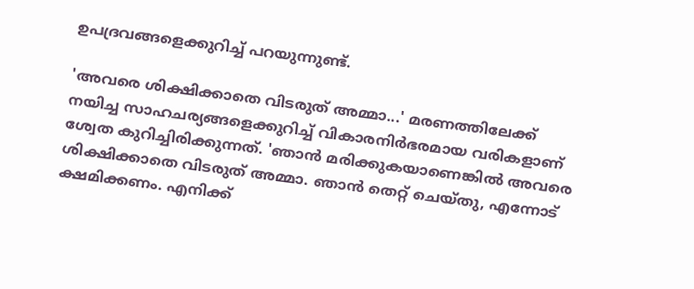ഉപദ്രവങ്ങളെക്കുറിച്ച് പറയുന്നുണ്ട്.

'അവരെ ശിക്ഷിക്കാതെ വിടരുത് അമ്മാ...' മരണത്തിലേക്ക് നയിച്ച സാഹചര്യങ്ങളെക്കുറിച്ച് വികാരനിർഭരമായ വരികളാണ് ശ്വേത കുറിച്ചിരിക്കുന്നത്. 'ഞാൻ മരിക്കുകയാണെങ്കിൽ അവരെ ശിക്ഷിക്കാതെ വിടരുത് അമ്മാ. ഞാൻ തെറ്റ് ചെയ്തു, എന്നോട് ക്ഷമിക്കണം. എനിക്ക്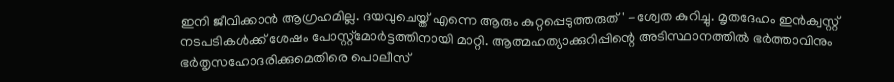ഇനി ജീവിക്കാൻ ആഗ്രഹമില്ല. ദയവുചെയ്ത് എന്നെ ആരും കുറ്റപ്പെടുത്തരുത്' -ശ്വേത കുറിച്ചു. മൃതദേഹം ഇൻക്വസ്റ്റ് നടപടികൾക്ക് ശേഷം പോസ്റ്റ്‌മോർട്ടത്തിനായി മാറ്റി. ആത്മഹത്യാക്കുറിപ്പിന്റെ അടിസ്ഥാനത്തിൽ ഭർത്താവിനും ഭർതൃസഹോദരിക്കുമെതിരെ പൊലീസ്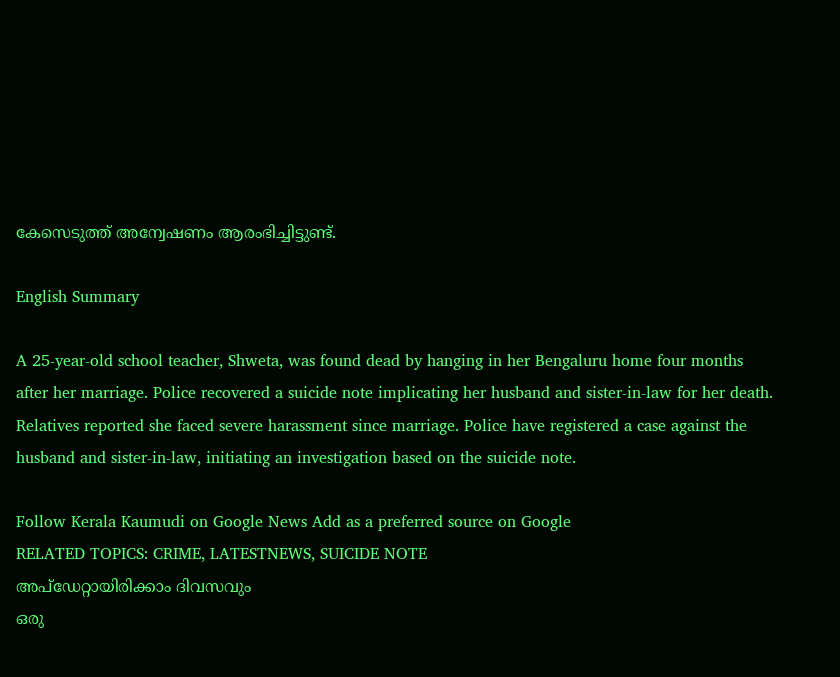കേസെടുത്ത് അന്വേഷണം ആരംഭിച്ചിട്ടുണ്ട്.

English Summary

A 25-year-old school teacher, Shweta, was found dead by hanging in her Bengaluru home four months after her marriage. Police recovered a suicide note implicating her husband and sister-in-law for her death. Relatives reported she faced severe harassment since marriage. Police have registered a case against the husband and sister-in-law, initiating an investigation based on the suicide note.

Follow Kerala Kaumudi on Google News Add as a preferred source on Google
RELATED TOPICS: CRIME, LATESTNEWS, SUICIDE NOTE
അപ്ഡേറ്റായിരിക്കാം ദിവസവും
ഒരു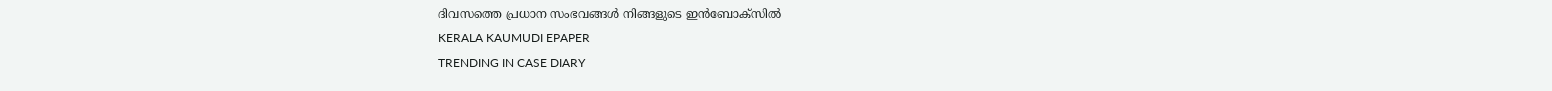ദിവസത്തെ പ്രധാന സംഭവങ്ങൾ നിങ്ങളുടെ ഇൻബോക്സിൽ
KERALA KAUMUDI EPAPER
TRENDING IN CASE DIARY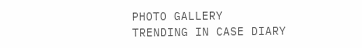PHOTO GALLERY
TRENDING IN CASE DIARY